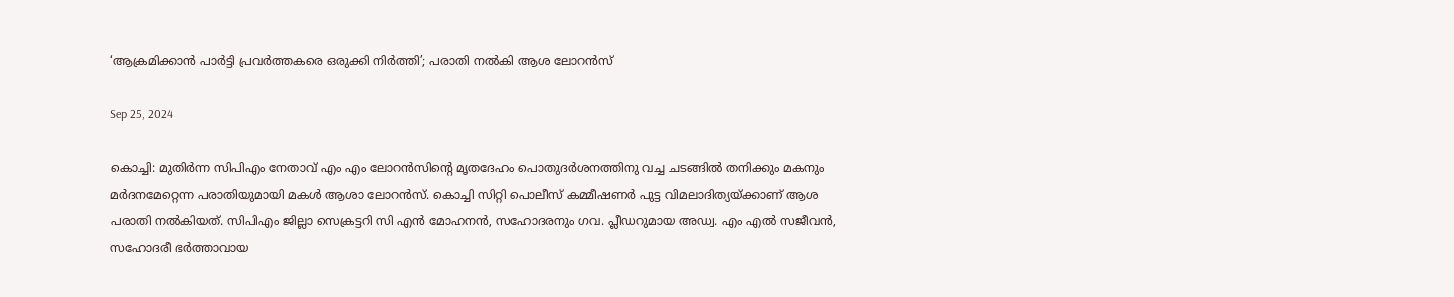‘ആക്രമിക്കാന്‍ പാര്‍ട്ടി പ്രവര്‍ത്തകരെ ഒരുക്കി നിര്‍ത്തി’; പരാതി നല്‍കി ആശ ലോറന്‍സ്

Sep 25, 2024

കൊച്ചി: മുതിര്‍ന്ന സിപിഎം നേതാവ് എം എം ലോറന്‍സിന്റെ മൃതദേഹം പൊതുദര്‍ശനത്തിനു വച്ച ചടങ്ങില്‍ തനിക്കും മകനും മര്‍ദനമേറ്റെന്ന പരാതിയുമായി മകള്‍ ആശാ ലോറന്‍സ്. കൊച്ചി സിറ്റി പൊലീസ് കമ്മീഷണര്‍ പുട്ട വിമലാദിത്യയ്ക്കാണ് ആശ പരാതി നല്‍കിയത്. സിപിഎം ജില്ലാ സെക്രട്ടറി സി എന്‍ മോഹനന്‍, സഹോദരനും ഗവ. പ്ലീഡറുമായ അഡ്വ. എം എല്‍ സജീവന്‍, സഹോദരീ ഭര്‍ത്താവായ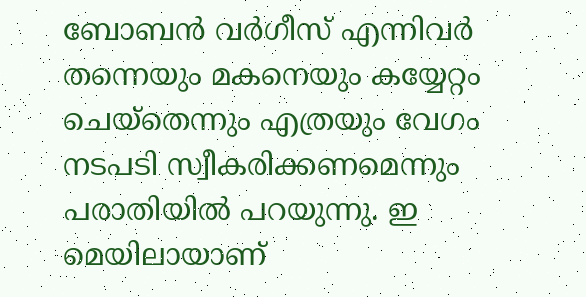ബോബന്‍ വര്‍ഗീസ് എന്നിവര്‍ തന്നെയും മകനെയും കയ്യേറ്റം ചെയ്‌തെന്നും എത്രയും വേഗം നടപടി സ്വീകരിക്കണമെന്നും പരാതിയില്‍ പറയുന്നു. ഇ മെയിലായാണ്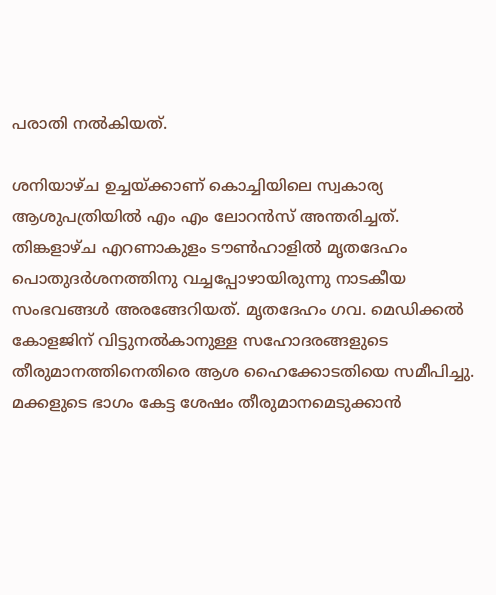പരാതി നല്‍കിയത്.

ശനിയാഴ്ച ഉച്ചയ്ക്കാണ് കൊച്ചിയിലെ സ്വകാര്യ ആശുപത്രിയില്‍ എം എം ലോറന്‍സ് അന്തരിച്ചത്. തിങ്കളാഴ്ച എറണാകുളം ടൗണ്‍ഹാളില്‍ മൃതദേഹം പൊതുദര്‍ശനത്തിനു വച്ചപ്പോഴായിരുന്നു നാടകീയ സംഭവങ്ങള്‍ അരങ്ങേറിയത്. മൃതദേഹം ഗവ. മെഡിക്കല്‍ കോളജിന് വിട്ടുനല്‍കാനുള്ള സഹോദരങ്ങളുടെ തീരുമാനത്തിനെതിരെ ആശ ഹൈക്കോടതിയെ സമീപിച്ചു. മക്കളുടെ ഭാഗം കേട്ട ശേഷം തീരുമാനമെടുക്കാന്‍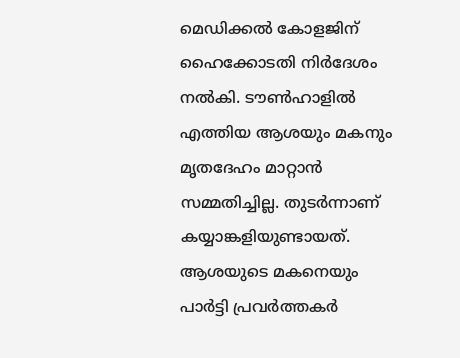മെഡിക്കല്‍ കോളജിന് ഹൈക്കോടതി നിര്‍ദേശം നല്‍കി. ടൗണ്‍ഹാളില്‍ എത്തിയ ആശയും മകനും മൃതദേഹം മാറ്റാന്‍ സമ്മതിച്ചില്ല. തുടര്‍ന്നാണ് കയ്യാങ്കളിയുണ്ടായത്. ആശയുടെ മകനെയും പാര്‍ട്ടി പ്രവര്‍ത്തകര്‍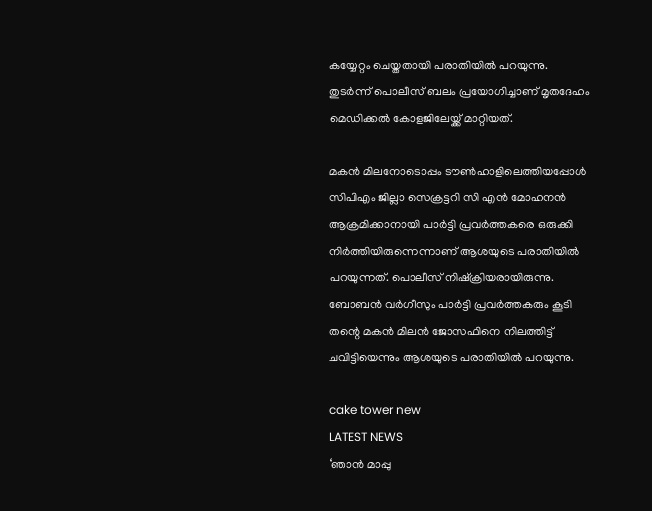കയ്യേറ്റം ചെയ്തതായി പരാതിയില്‍ പറയുന്നു. തുടര്‍ന്ന് പൊലീസ് ബലം പ്രയോഗിച്ചാണ് മൃതദേഹം മെഡിക്കല്‍ കോളജിലേയ്ക്ക് മാറ്റിയത്.

മകന്‍ മിലനോടൊപ്പം ടൗണ്‍ഹാളിലെത്തിയപ്പോള്‍ സിപിഎം ജില്ലാ സെക്രട്ടറി സി എന്‍ മോഹനന്‍ ആക്രമിക്കാനായി പാര്‍ട്ടി പ്രവര്‍ത്തകരെ ഒരുക്കി നിര്‍ത്തിയിരുന്നെന്നാണ് ആശയുടെ പരാതിയില്‍ പറയുന്നത്. പൊലീസ് നിഷ്‌ക്രിയരായിരുന്നു. ബോബന്‍ വര്‍ഗീസും പാര്‍ട്ടി പ്രവര്‍ത്തകരും കൂടി തന്റെ മകന്‍ മിലന്‍ ജോസഫിനെ നിലത്തിട്ട് ചവിട്ടിയെന്നും ആശയുടെ പരാതിയില്‍ പറയുന്നു.

cake tower new
LATEST NEWS
‘ഞാന്‍ മാപ്പു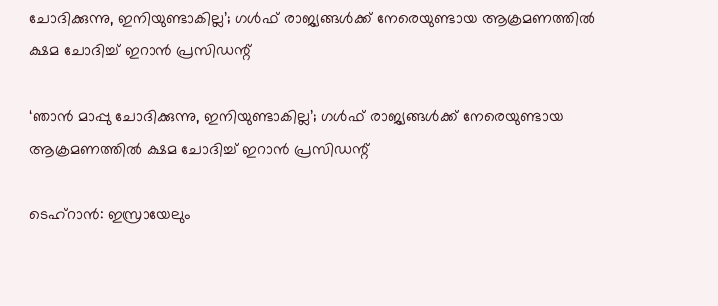ചോദിക്കുന്നു, ഇനിയുണ്ടാകില്ല’; ഗള്‍ഫ് രാജ്യങ്ങള്‍ക്ക് നേരെയുണ്ടായ ആക്രമണത്തില്‍ ക്ഷമ ചോദിച്ച് ഇറാന്‍ പ്രസിഡന്റ്

‘ഞാന്‍ മാപ്പു ചോദിക്കുന്നു, ഇനിയുണ്ടാകില്ല’; ഗള്‍ഫ് രാജ്യങ്ങള്‍ക്ക് നേരെയുണ്ടായ ആക്രമണത്തില്‍ ക്ഷമ ചോദിച്ച് ഇറാന്‍ പ്രസിഡന്റ്

ടെഹ്‌റാന്‍: ഇസ്രായേലും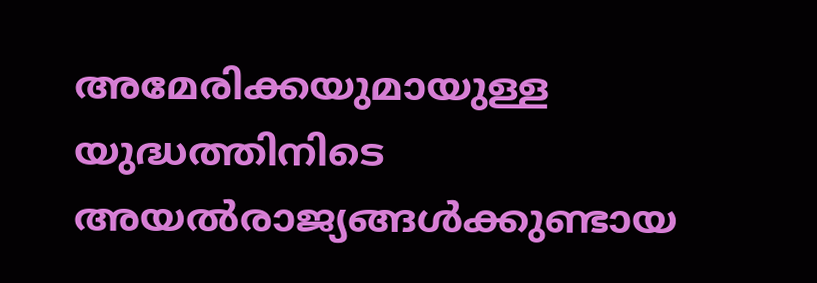അമേരിക്കയുമായുള്ള യുദ്ധത്തിനിടെ അയല്‍രാജ്യങ്ങള്‍ക്കുണ്ടായ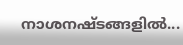നാശനഷ്ടങ്ങളില്‍...